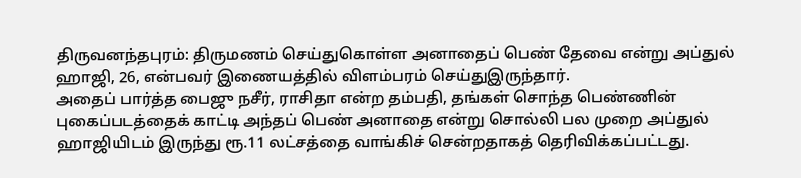திருவனந்தபுரம்: திருமணம் செய்துகொள்ள அனாதைப் பெண் தேவை என்று அப்துல் ஹாஜி, 26, என்பவர் இணையத்தில் விளம்பரம் செய்துஇருந்தார்.
அதைப் பார்த்த பைஜு நசீர், ராசிதா என்ற தம்பதி, தங்கள் சொந்த பெண்ணின் புகைப்படத்தைக் காட்டி அந்தப் பெண் அனாதை என்று சொல்லி பல முறை அப்துல் ஹாஜியிடம் இருந்து ரூ.11 லட்சத்தை வாங்கிச் சென்றதாகத் தெரிவிக்கப்பட்டது.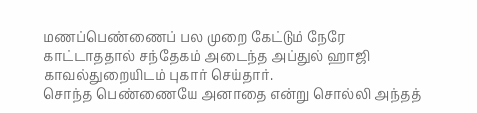மணப்பெண்ணைப் பல முறை கேட்டும் நேரே காட்டாததால் சந்தேகம் அடைந்த அப்துல் ஹாஜி காவல்துறையிடம் புகார் செய்தார்.
சொந்த பெண்ணையே அனாதை என்று சொல்லி அந்தத்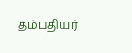தம்பதியர்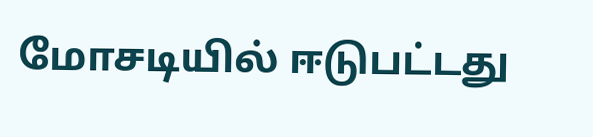மோசடியில் ஈடுபட்டது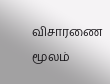விசாரணை மூலம்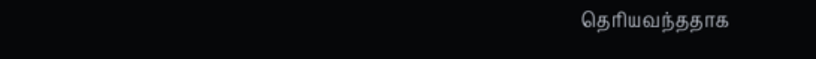தெரியவந்ததாக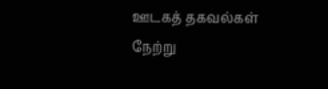ஊடகத் தகவல்கள் நேற்று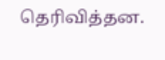தெரிவித்தன.